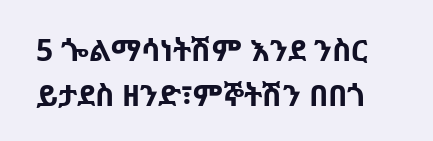5 ጐልማሳነትሽም እንደ ንስር ይታደስ ዘንድ፣ምኞትሽን በበጎ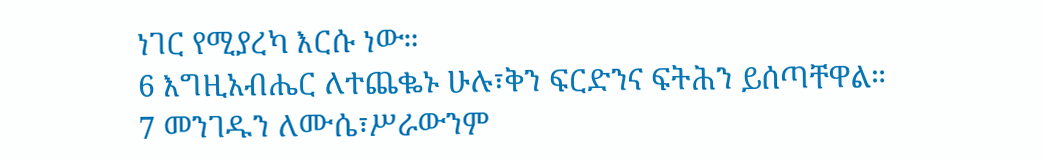ነገር የሚያረካ እርሱ ነው።
6 እግዚአብሔር ለተጨቈኑ ሁሉ፣ቅን ፍርድንና ፍትሕን ይሰጣቸዋል።
7 መንገዱን ለሙሴ፣ሥራውንም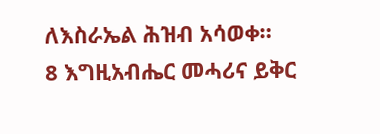ለእስራኤል ሕዝብ አሳወቀ።
8 እግዚአብሔር መሓሪና ይቅር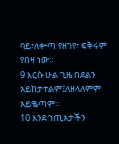ባይ፣ለቍጣ የዘገየ፣ ፍቅሩም የበዛ ነው።
9 እርሱ ሁል ጊዜ በደልን አይከታተልም፤ለዘላለምም አይቈጣም።
10 እንደ ኀጢአታችን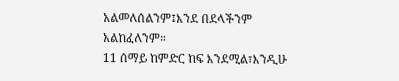አልመለሰልንም፤እንደ በደላችንም አልከፈለንም።
11 ሰማይ ከምድር ከፍ እንደሚል፣እንዲሁ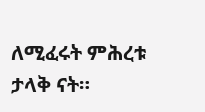ለሚፈሩት ምሕረቱ ታላቅ ናት።